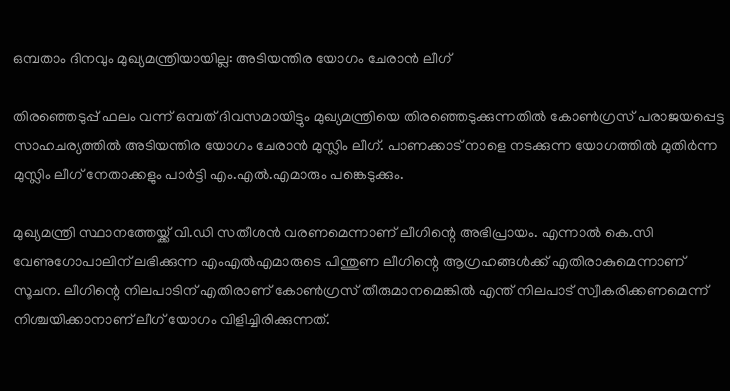ഒമ്പതാം ദിനവും മുഖ്യമന്ത്രിയായില്ല: അടിയന്തിര യോഗം ചേരാന്‍ ലീഗ്

തിരഞ്ഞെടുപ്പ് ഫലം വന്ന് ഒമ്പത് ദിവസമായിട്ടും മുഖ്യമന്ത്രിയെ തിരഞ്ഞെടുക്കുന്നതില്‍ കോണ്‍ഗ്രസ് പരാജയപ്പെട്ട സാഹചര്യത്തില്‍ അടിയന്തിര യോഗം ചേരാന്‍ മുസ്ലിം ലീഗ്. പാണക്കാട് നാളെ നടക്കുന്ന യോഗത്തില്‍ മുതിര്‍ന്ന മുസ്ലിം ലീഗ് നേതാക്കളും പാര്‍ട്ടി എം.എല്‍.എമാരും പങ്കെടുക്കും.

മുഖ്യമന്ത്രി സ്ഥാനത്തേയ്ക്ക് വി.ഡി സതീശന്‍ വരണമെന്നാണ് ലീഗിന്റെ അഭിപ്രായം. എന്നാല്‍ കെ.സി വേണുഗോപാലിന് ലഭിക്കുന്ന എംഎല്‍എമാരുടെ പിന്തുണ ലീഗിന്റെ ആഗ്രഹങ്ങള്‍ക്ക് എതിരാകുമെന്നാണ് സൂചന. ലീഗിന്റെ നിലപാടിന് എതിരാണ് കോണ്‍ഗ്രസ് തീരുമാനമെങ്കില്‍ എന്ത് നിലപാട് സ്വീകരിക്കണമെന്ന് നിശ്ചയിക്കാനാണ് ലീഗ് യോഗം വിളിച്ചിരിക്കുന്നത്.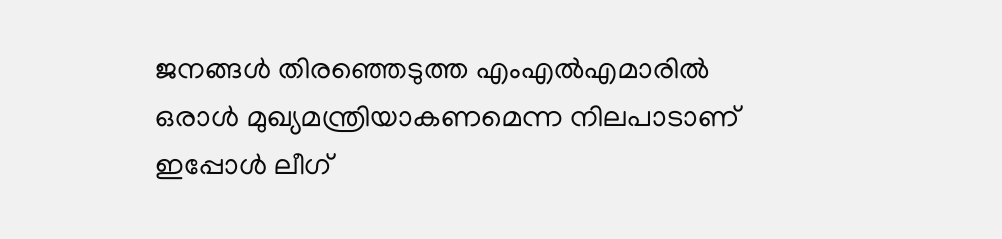ജനങ്ങള്‍ തിരഞ്ഞെടുത്ത എംഎല്‍എമാരില്‍ ഒരാള്‍ മുഖ്യമന്ത്രിയാകണമെന്ന നിലപാടാണ് ഇപ്പോള്‍ ലീഗ്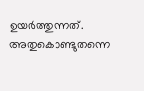ഉയര്‍ത്തുന്നത്. അതുകൊണ്ടുതന്നെ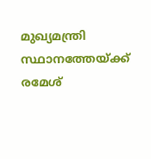മുഖ്യമന്ത്രി സ്ഥാനത്തേയ്ക്ക് രമേശ്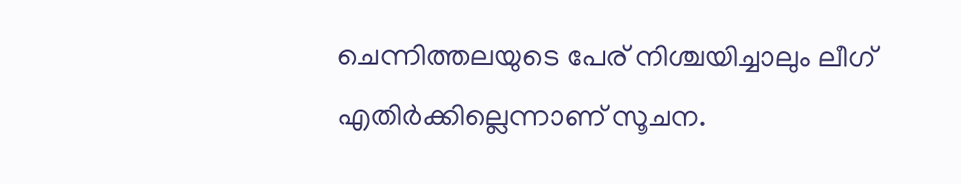ചെന്നിത്തലയുടെ പേര് നിശ്ചയിച്ചാലും ലീഗ് എതിര്‍ക്കില്ലെന്നാണ് സൂചന.